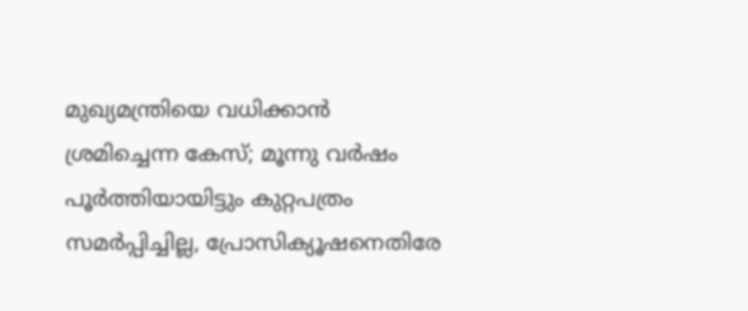മുഖ‍്യമന്ത്രിയെ വധിക്കാൻ ശ്രമിച്ചെന്ന കേസ്; മൂന്നു വർഷം പൂർത്തിയായിട്ടും കുറ്റപത്രം സമർപ്പിച്ചില്ല, പ്രോസിക‍്യൂഷനെതിരേ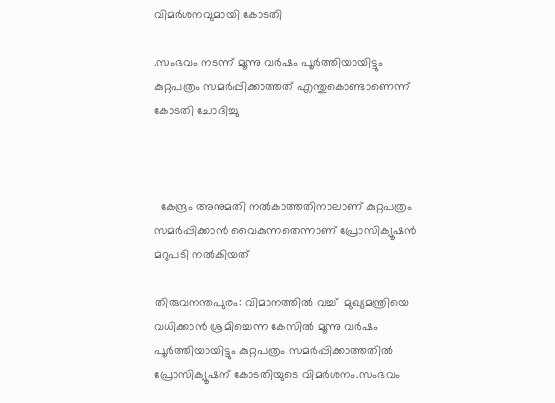വിമർശനവുമായി കോടതി

.സംഭവം നടന്ന് മൂന്നു വർഷം പൂർത്തിയായിട്ടും കുറ്റപത്രം സമർപ്പിക്കാത്തത് എന്തുകൊണ്ടാണെന്ന് കോടതി ചോദിച്ചു



  കേന്ദ്രം അനുമതി നൽകാത്തതിനാലാണ് കുറ്റപത്രം സമർപ്പിക്കാൻ വൈകുന്നതെന്നാണ് പ്രോസിക‍്യൂഷൻ മറുപടി നൽകിയത്

തിരുവനന്തപുരം: വിമാനത്തിൽ വച്ച്  മുഖ‍്യമന്ത്രിയെ വധിക്കാൻ ശ്രമിച്ചെന്ന കേസിൽ മൂന്നു വർഷം പൂർത്തിയായിട്ടും കുറ്റപത്രം സമർപ്പിക്കാത്തതിൽ പ്രോസിക്യൂഷന് കോടതിയുടെ വിമർശനം.സംഭവം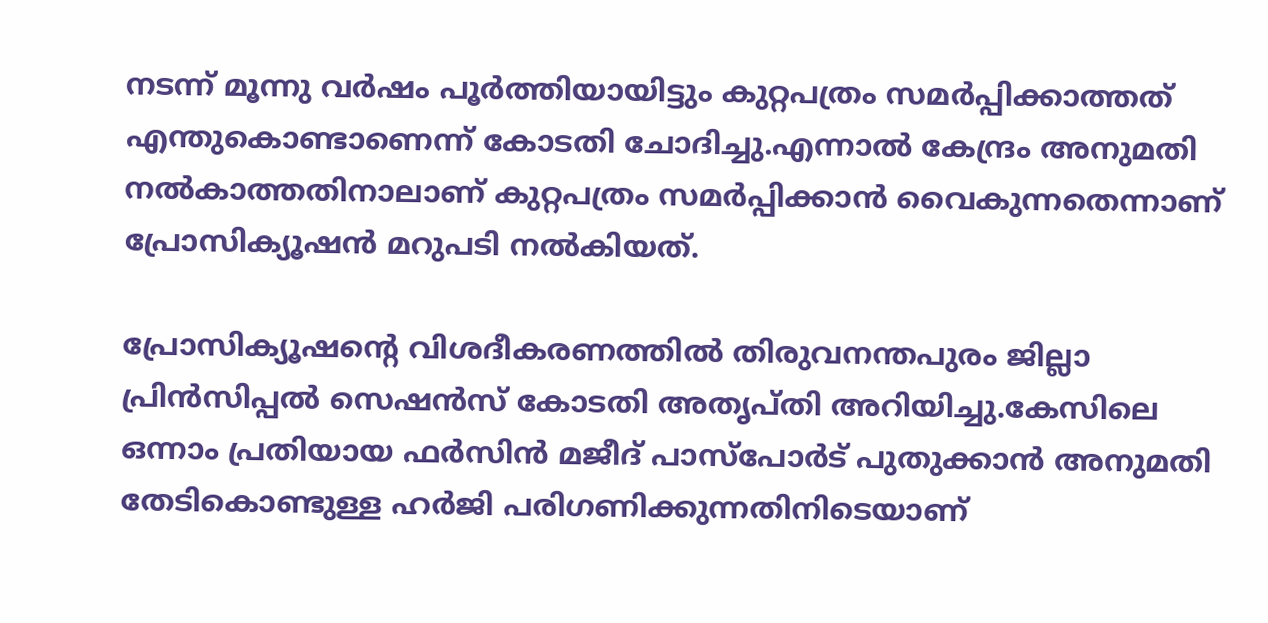നടന്ന് മൂന്നു വർഷം പൂർത്തിയായിട്ടും കുറ്റപത്രം സമർപ്പിക്കാത്തത് എന്തുകൊണ്ടാണെന്ന് കോടതി ചോദിച്ചു.എന്നാൽ കേന്ദ്രം അനുമതി നൽകാത്തതിനാലാണ് കുറ്റപത്രം സമർപ്പിക്കാൻ വൈകുന്നതെന്നാണ് പ്രോസിക‍്യൂഷൻ മറുപടി നൽകിയത്.

പ്രോസിക‍്യൂഷന്‍റെ വിശദീകരണത്തിൽ തിരുവനന്തപുരം ജില്ലാ പ്രിൻസിപ്പൽ സെഷൻസ് കോടതി അതൃപ്തി അറിയിച്ചു.കേസിലെ ഒന്നാം പ്രതിയായ ഫർസിൻ മജീദ് പാസ്പോർട് പുതുക്കാൻ അനുമതി തേടികൊണ്ടുള്ള ഹർജി പരിഗണിക്കുന്നതിനിടെയാണ്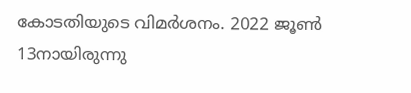കോടതിയുടെ വിമർശനം. 2022 ജൂൺ 13നായിരുന്നു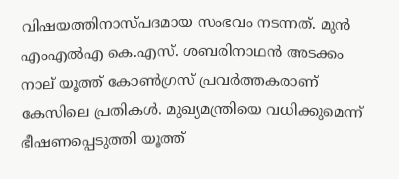വിഷയത്തിനാസ്പദമായ സംഭവം നടന്നത്. മുൻ എംഎൽഎ കെ.എസ്. ശബരിനാഥൻ അടക്കം നാല് യൂത്ത് കോൺഗ്രസ് പ്രവർ‌ത്തകരാണ് കേസിലെ പ്രതികൾ. മുഖ‍്യമന്ത്രിയെ വധിക്കുമെന്ന് ഭീഷണപ്പെടുത്തി യൂത്ത്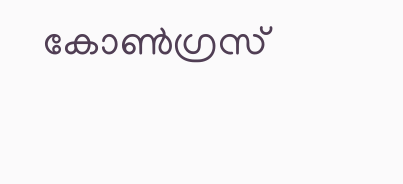കോൺഗ്രസ്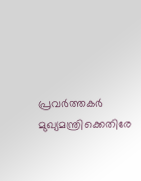പ്രവർത്തകർ മുഖ‍്യമന്ത്രിക്കെതിരേ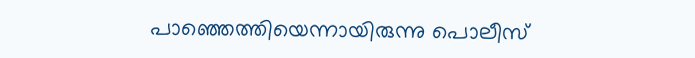പാഞ്ഞെത്തിയെന്നായിരുന്നു പൊലീസ്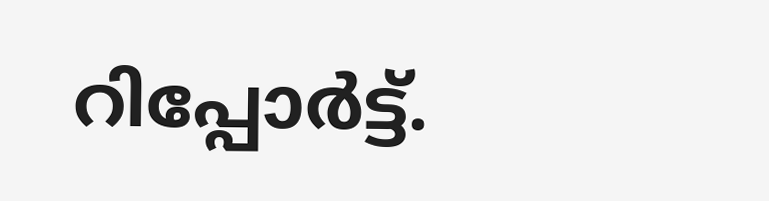റിപ്പോർട്ട്.